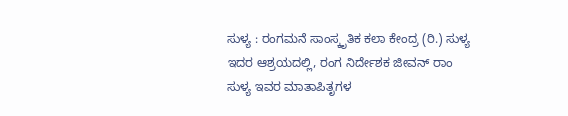ಸುಳ್ಯ : ರಂಗಮನೆ ಸಾಂಸ್ಕೃತಿಕ ಕಲಾ ಕೇಂದ್ರ (ರಿ.) ಸುಳ್ಯ ಇದರ ಆಶ್ರಯದಲ್ಲಿ, ರಂಗ ನಿರ್ದೇಶಕ ಜೀವನ್ ರಾಂ ಸುಳ್ಯ ಇವರ ಮಾತಾಪಿತೃಗಳ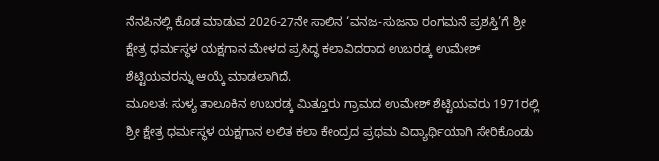ನೆನಪಿನಲ್ಲಿ ಕೊಡ ಮಾಡುವ 2026-27ನೇ ಸಾಲಿನ ‘ವನಜ-ಸುಜನಾ ರಂಗಮನೆ ಪ್ರಶಸ್ತಿ’ಗೆ ಶ್ರೀ ಕ್ಷೇತ್ರ ಧರ್ಮಸ್ಥಳ ಯಕ್ಷಗಾನ ಮೇಳದ ಪ್ರಸಿದ್ಧ ಕಲಾವಿದರಾದ ಉಬರಡ್ಕ ಉಮೇಶ್ ಶೆಟ್ಟಿಯವರನ್ನು ಆಯ್ಕೆ ಮಾಡಲಾಗಿದೆ.
ಮೂಲತ: ಸುಳ್ಯ ತಾಲೂಕಿನ ಉಬರಡ್ಕ ಮಿತ್ತೂರು ಗ್ರಾಮದ ಉಮೇಶ್ ಶೆಟ್ಟಿಯವರು 1971ರಲ್ಲಿ ಶ್ರೀ ಕ್ಷೇತ್ರ ಧರ್ಮಸ್ಥಳ ಯಕ್ಷಗಾನ ಲಲಿತ ಕಲಾ ಕೇಂದ್ರದ ಪ್ರಥಮ ವಿದ್ಯಾರ್ಥಿಯಾಗಿ ಸೇರಿಕೊಂಡು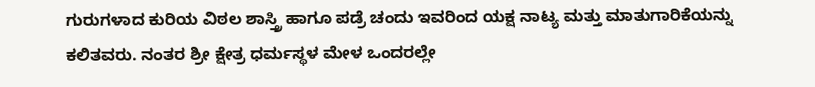ಗುರುಗಳಾದ ಕುರಿಯ ವಿಠಲ ಶಾಸ್ತ್ರಿ ಹಾಗೂ ಪಡ್ರೆ ಚಂದು ಇವರಿಂದ ಯಕ್ಷ ನಾಟ್ಯ ಮತ್ತು ಮಾತುಗಾರಿಕೆಯನ್ನು ಕಲಿತವರು. ನಂತರ ಶ್ರೀ ಕ್ಷೇತ್ರ ಧರ್ಮಸ್ಥಳ ಮೇಳ ಒಂದರಲ್ಲೇ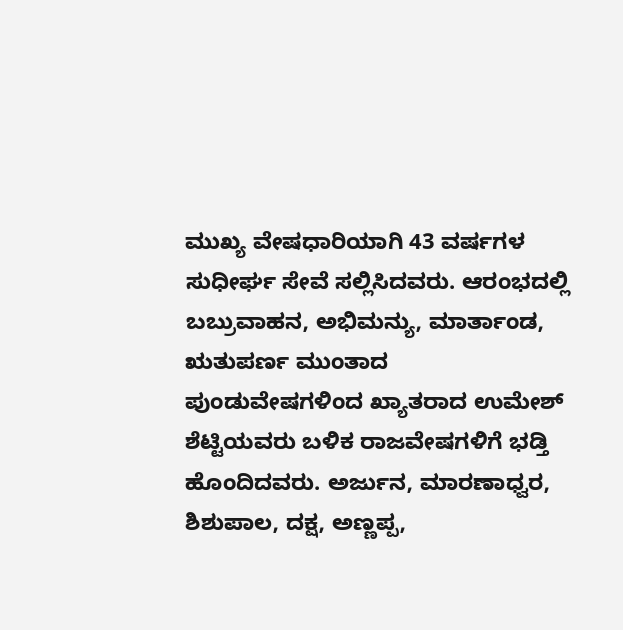ಮುಖ್ಯ ವೇಷಧಾರಿಯಾಗಿ 43 ವರ್ಷಗಳ ಸುಧೀರ್ಘ ಸೇವೆ ಸಲ್ಲಿಸಿದವರು. ಆರಂಭದಲ್ಲಿ ಬಬ್ರುವಾಹನ, ಅಭಿಮನ್ಯು, ಮಾರ್ತಾಂಡ, ಋತುಪರ್ಣ ಮುಂತಾದ ಪುಂಡುವೇಷಗಳಿಂದ ಖ್ಯಾತರಾದ ಉಮೇಶ್ ಶೆಟ್ಟಿಯವರು ಬಳಿಕ ರಾಜವೇಷಗಳಿಗೆ ಭಡ್ತಿ ಹೊಂದಿದವರು. ಅರ್ಜುನ, ಮಾರಣಾಧ್ವರ, ಶಿಶುಪಾಲ, ದಕ್ಷ, ಅಣ್ಣಪ್ಪ,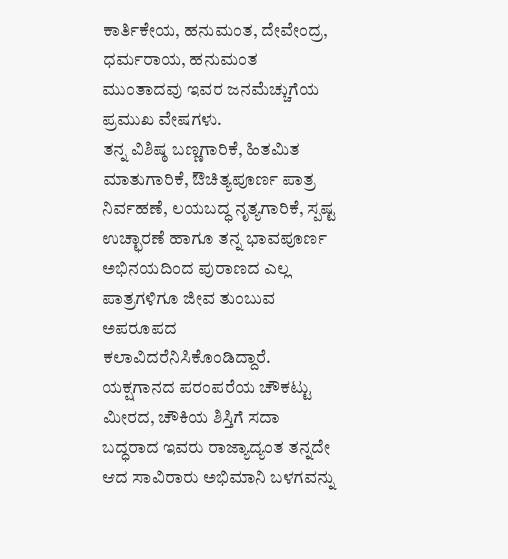ಕಾರ್ತಿಕೇಯ, ಹನುಮಂತ, ದೇವೇಂದ್ರ, ಧರ್ಮರಾಯ, ಹನುಮಂತ ಮುಂತಾದವು ಇವರ ಜನಮೆಚ್ಚುಗೆಯ ಪ್ರಮುಖ ವೇಷಗಳು.
ತನ್ನ ವಿಶಿಷ್ಠ ಬಣ್ಣಗಾರಿಕೆ, ಹಿತಮಿತ ಮಾತುಗಾರಿಕೆ, ಔಚಿತ್ಯಪೂರ್ಣ ಪಾತ್ರ ನಿರ್ವಹಣೆ, ಲಯಬದ್ಧ ನೃತ್ಯಗಾರಿಕೆ, ಸ್ಪಷ್ಟ ಉಚ್ಛಾರಣೆ ಹಾಗೂ ತನ್ನ ಭಾವಪೂರ್ಣ ಅಭಿನಯದಿಂದ ಪುರಾಣದ ಎಲ್ಲ ಪಾತ್ರಗಳಿಗೂ ಜೀವ ತುಂಬುವ ಅಪರೂಪದ ಕಲಾವಿದರೆನಿಸಿಕೊಂಡಿದ್ದಾರೆ. ಯಕ್ಷಗಾನದ ಪರಂಪರೆಯ ಚೌಕಟ್ಟು ಮೀರದ, ಚೌಕಿಯ ಶಿಸ್ತಿಗೆ ಸದಾ ಬದ್ಧರಾದ ಇವರು ರಾಜ್ಯಾದ್ಯಂತ ತನ್ನದೇ ಆದ ಸಾವಿರಾರು ಅಭಿಮಾನಿ ಬಳಗವನ್ನು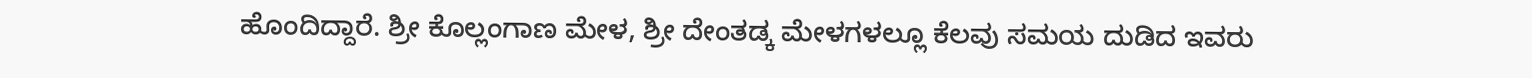ಹೊಂದಿದ್ದಾರೆ. ಶ್ರೀ ಕೊಲ್ಲಂಗಾಣ ಮೇಳ, ಶ್ರೀ ದೇಂತಡ್ಕ ಮೇಳಗಳಲ್ಲೂ ಕೆಲವು ಸಮಯ ದುಡಿದ ಇವರು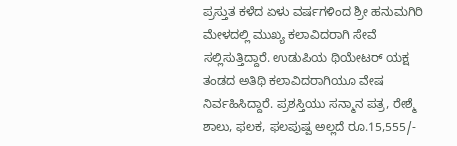ಪ್ರಸ್ತುತ ಕಳೆದ ಏಳು ವರ್ಷಗಳಿಂದ ಶ್ರೀ ಹನುಮಗಿರಿ ಮೇಳದಲ್ಲಿ ಮುಖ್ಯ ಕಲಾವಿದರಾಗಿ ಸೇವೆ ಸಲ್ಲಿಸುತ್ತಿದ್ದಾರೆ. ಉಡುಪಿಯ ಥಿಯೇಟರ್ ಯಕ್ಷ ತಂಡದ ಅತಿಥಿ ಕಲಾವಿದರಾಗಿಯೂ ವೇಷ ನಿರ್ವಹಿಸಿದ್ದಾರೆ. ಪ್ರಶಸ್ತಿಯು ಸನ್ಮಾನ ಪತ್ರ, ರೇಶ್ಮೆ ಶಾಲು, ಫಲಕ, ಫಲಪುಷ್ಪ ಅಲ್ಲದೆ ರೂ.15,555/-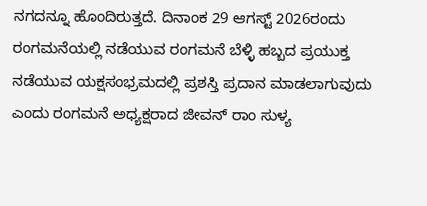ನಗದನ್ನೂ ಹೊಂದಿರುತ್ತದೆ. ದಿನಾಂಕ 29 ಆಗಸ್ಟ್ 2026ರಂದು ರಂಗಮನೆಯಲ್ಲಿ ನಡೆಯುವ ರಂಗಮನೆ ಬೆಳ್ಳಿ ಹಬ್ಬದ ಪ್ರಯುಕ್ತ ನಡೆಯುವ ಯಕ್ಷಸಂಭ್ರಮದಲ್ಲಿ ಪ್ರಶಸ್ತಿ ಪ್ರದಾನ ಮಾಡಲಾಗುವುದು ಎಂದು ರಂಗಮನೆ ಅಧ್ಯಕ್ಷರಾದ ಜೀವನ್ ರಾಂ ಸುಳ್ಯ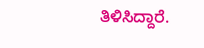ತಿಳಿಸಿದ್ದಾರೆ.